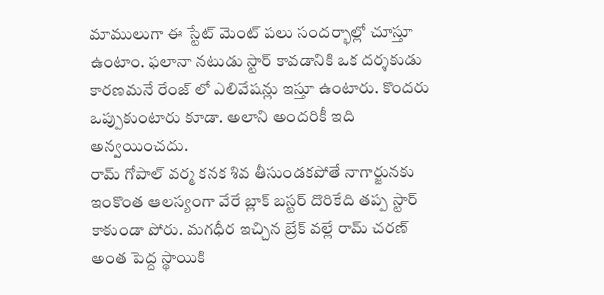మాములుగా ఈ స్టేట్ మెంట్ పలు సందర్భాల్లో చూస్తూ ఉంటాం. ఫలానా నటుడు స్టార్ కావడానికి ఒక దర్శకుడు కారణమనే రేంజ్ లో ఎలివేషన్లు ఇస్తూ ఉంటారు. కొందరు ఒప్పుకుంటారు కూడా. అలాని అందరికీ ఇది అన్వయించదు.
రామ్ గోపాల్ వర్మ కనక శివ తీసుండకపోతే నాగార్జునకు ఇంకొంత ఆలస్యంగా వేరే బ్లాక్ బస్టర్ దొరికేది తప్ప స్టార్ కాకుండా పోరు. మగధీర ఇచ్చిన బ్రేక్ వల్లే రామ్ చరణ్ అంత పెద్ద స్థాయికి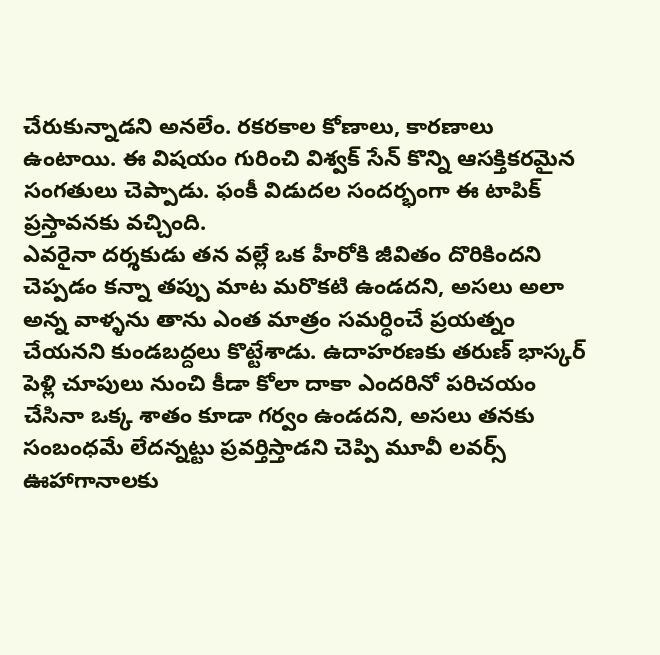చేరుకున్నాడని అనలేం. రకరకాల కోణాలు, కారణాలు ఉంటాయి. ఈ విషయం గురించి విశ్వక్ సేన్ కొన్ని ఆసక్తికరమైన సంగతులు చెప్పాడు. ఫంకీ విడుదల సందర్భంగా ఈ టాపిక్ ప్రస్తావనకు వచ్చింది.
ఎవరైనా దర్శకుడు తన వల్లే ఒక హీరోకి జీవితం దొరికిందని చెప్పడం కన్నా తప్పు మాట మరొకటి ఉండదని, అసలు అలా అన్న వాళ్ళను తాను ఎంత మాత్రం సమర్ధించే ప్రయత్నం చేయనని కుండబద్దలు కొట్టేశాడు. ఉదాహరణకు తరుణ్ భాస్కర్ పెళ్లి చూపులు నుంచి కీడా కోలా దాకా ఎందరినో పరిచయం చేసినా ఒక్క శాతం కూడా గర్వం ఉండదని, అసలు తనకు సంబంధమే లేదన్నట్టు ప్రవర్తిస్తాడని చెప్పి మూవీ లవర్స్ ఊహాగానాలకు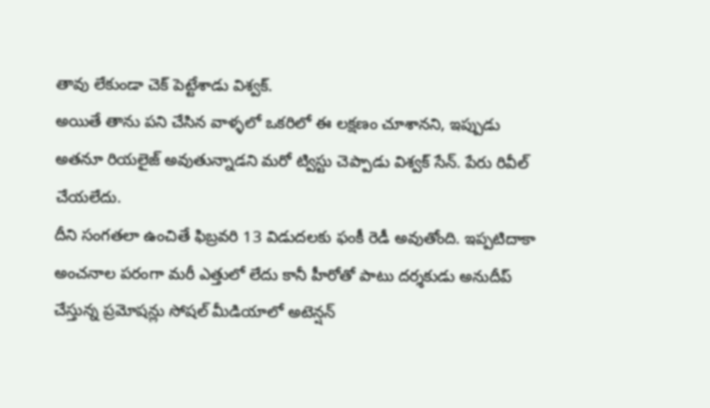తావు లేకుండా చెక్ పెట్టేశాడు విశ్వక్.
అయితే తాను పని చేసిన వాళ్ళలో ఒకరిలో ఈ లక్షణం చూశానని, ఇప్పుడు అతనూ రియలైజ్ అవుతున్నాడని మరో ట్విస్టు చెప్పాడు విశ్వక్ సేన్. పేరు రివీల్ చేయలేదు.
దీని సంగతలా ఉంచితే ఫిబ్రవరి 13 విడుదలకు ఫంకీ రెడీ అవుతోంది. ఇప్పటిదాకా అంచనాల పరంగా మరీ ఎత్తులో లేదు కానీ హీరోతో పాటు దర్శకుడు అనుదీప్ చేస్తున్న ప్రమోషన్లు సోషల్ మీడియాలో అటెన్షన్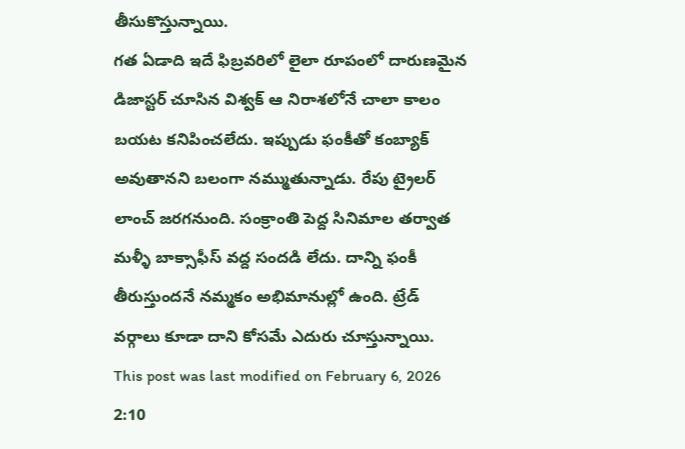తీసుకొస్తున్నాయి.
గత ఏడాది ఇదే ఫిబ్రవరిలో లైలా రూపంలో దారుణమైన డిజాస్టర్ చూసిన విశ్వక్ ఆ నిరాశలోనే చాలా కాలం బయట కనిపించలేదు. ఇప్పుడు ఫంకీతో కంబ్యాక్ అవుతానని బలంగా నమ్ముతున్నాడు. రేపు ట్రైలర్ లాంచ్ జరగనుంది. సంక్రాంతి పెద్ద సినిమాల తర్వాత మళ్ళీ బాక్సాఫీస్ వద్ద సందడి లేదు. దాన్ని ఫంకీ తీరుస్తుందనే నమ్మకం అభిమానుల్లో ఉంది. ట్రేడ్ వర్గాలు కూడా దాని కోసమే ఎదురు చూస్తున్నాయి.
This post was last modified on February 6, 2026 2:10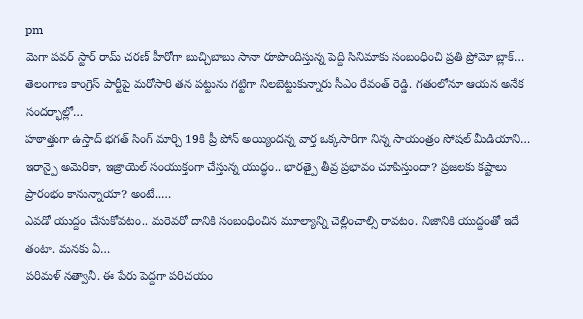pm
మెగా పవర్ స్టార్ రామ్ చరణ్ హీరోగా బుచ్చిబాబు సానా రూపొందిస్తున్న పెద్ది సినిమాకు సంబంధించి ప్రతి ప్రోమో బ్లాక్…
తెలంగాణ కాంగ్రెస్ పార్టీపై మరోసారి తన పట్టును గట్టిగా నిలబెట్టుకున్నారు సీఎం రేవంత్ రెడ్డి. గతంలోనూ ఆయన అనేక సందర్భాల్లో…
హఠాత్తుగా ఉస్తాద్ భగత్ సింగ్ మార్చి 19కి ప్రీ పోన్ అయ్యిందన్న వార్త ఒక్కసారిగా నిన్న సాయంత్రం సోషల్ మీడియాని…
ఇరాన్పై అమెరికా, ఇజ్రాయెల్ సంయుక్తంగా చేస్తున్న యుద్ధం.. భారత్పై తీవ్ర ప్రభావం చూపిస్తుందా? ప్రజలకు కష్టాలు ప్రారంభం కానున్నాయా? అంటే..…
ఎవడో యుద్దం చేసుకోవటం.. మరెవరో దానికి సంబంధించిన మూల్యాన్ని చెల్లించాల్సి రావటం. నిజానికి యుద్దంతో ఇదే తంటా. మనకు ఏ…
పరిమళ్ నత్వానీ. ఈ పేరు పెద్దగా పరిచయం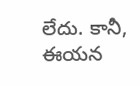లేదు. కానీ, ఈయన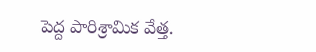పెద్ద పారిశ్రామిక వేత్త.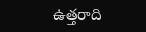ఉత్తరాది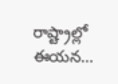రాష్ట్రాల్లో ఈయన…